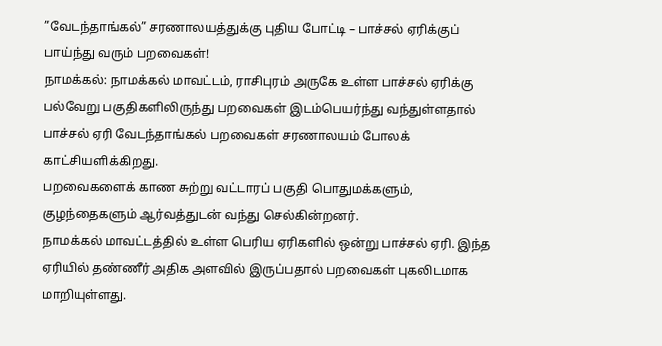”வேடந்தாங்கல்” சரணாலயத்துக்கு புதிய போட்டி – பாச்சல் ஏரிக்குப் பாய்ந்து வரும் பறவைகள்!
நாமக்கல்: நாமக்கல் மாவட்டம், ராசிபுரம் அருகே உள்ள பாச்சல் ஏரிக்கு பல்வேறு பகுதிகளிலிருந்து பறவைகள் இடம்பெயர்ந்து வந்துள்ளதால் பாச்சல் ஏரி வேடந்தாங்கல் பறவைகள் சரணாலயம் போலக் காட்சியளிக்கிறது.
பறவைகளைக் காண சுற்று வட்டாரப் பகுதி பொதுமக்களும், குழந்தைகளும் ஆர்வத்துடன் வந்து செல்கின்றனர்.
நாமக்கல் மாவட்டத்தில் உள்ள பெரிய ஏரிகளில் ஒன்று பாச்சல் ஏரி. இந்த ஏரியில் தண்ணீர் அதிக அளவில் இருப்பதால் பறவைகள் புகலிடமாக மாறியுள்ளது.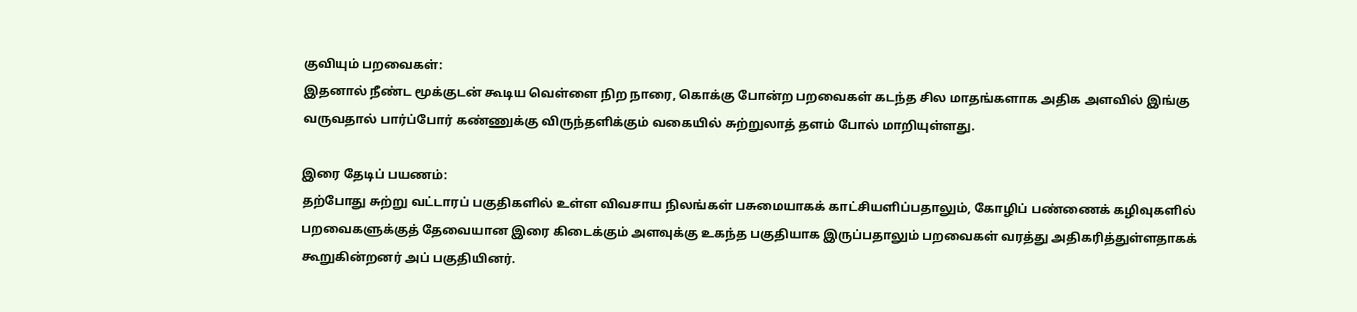குவியும் பறவைகள்:
இதனால் நீண்ட மூக்குடன் கூடிய வெள்ளை நிற நாரை, கொக்கு போன்ற பறவைகள் கடந்த சில மாதங்களாக அதிக அளவில் இங்கு வருவதால் பார்ப்போர் கண்ணுக்கு விருந்தளிக்கும் வகையில் சுற்றுலாத் தளம் போல் மாறியுள்ளது.

இரை தேடிப் பயணம்:
தற்போது சுற்று வட்டாரப் பகுதிகளில் உள்ள விவசாய நிலங்கள் பசுமையாகக் காட்சியளிப்பதாலும், கோழிப் பண்ணைக் கழிவுகளில் பறவைகளுக்குத் தேவையான இரை கிடைக்கும் அளவுக்கு உகந்த பகுதியாக இருப்பதாலும் பறவைகள் வரத்து அதிகரித்துள்ளதாகக் கூறுகின்றனர் அப் பகுதியினர்.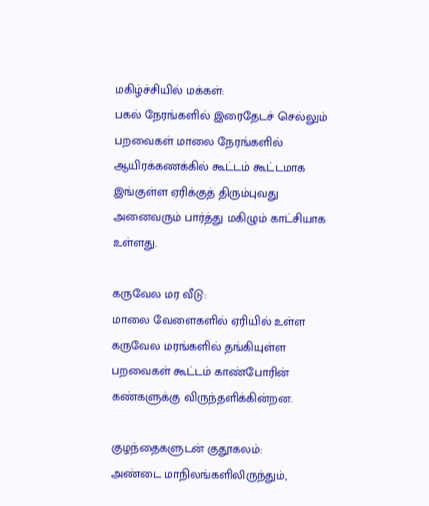மகிழ்ச்சியில் மக்கள்:
பகல் நேரங்களில் இரைதேடச் செல்லும் பறவைகள் மாலை நேரங்களில் ஆயிரக்கணக்கில் கூட்டம் கூட்டமாக இங்குள்ள ஏரிக்குத் திரும்புவது அனைவரும் பார்த்து மகிழும் காட்சியாக உள்ளது.

கருவேல மர வீடு:
மாலை வேளைகளில் ஏரியில் உள்ள கருவேல மரங்களில் தங்கியுள்ள பறவைகள் கூட்டம் காண்போரின் கண்களுக்கு விருந்தளிக்கின்றன.

குழந்தைகளுடன் குதூகலம்:
அண்டை மாநிலங்களிலிருந்தும்,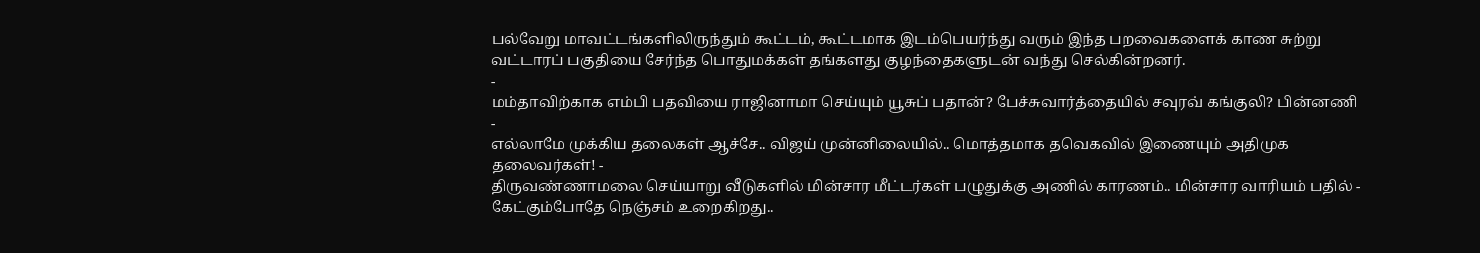பல்வேறு மாவட்டங்களிலிருந்தும் கூட்டம், கூட்டமாக இடம்பெயர்ந்து வரும் இந்த பறவைகளைக் காண சுற்று வட்டாரப் பகுதியை சேர்ந்த பொதுமக்கள் தங்களது குழந்தைகளுடன் வந்து செல்கின்றனர்.
-
மம்தாவிற்காக எம்பி பதவியை ராஜினாமா செய்யும் யூசுப் பதான்? பேச்சுவார்த்தையில் சவுரவ் கங்குலி? பின்னணி -
எல்லாமே முக்கிய தலைகள் ஆச்சே.. விஜய் முன்னிலையில்.. மொத்தமாக தவெகவில் இணையும் அதிமுக தலைவர்கள்! -
திருவண்ணாமலை செய்யாறு வீடுகளில் மின்சார மீட்டர்கள் பழுதுக்கு அணில் காரணம்.. மின்சார வாரியம் பதில் -
கேட்கும்போதே நெஞ்சம் உறைகிறது..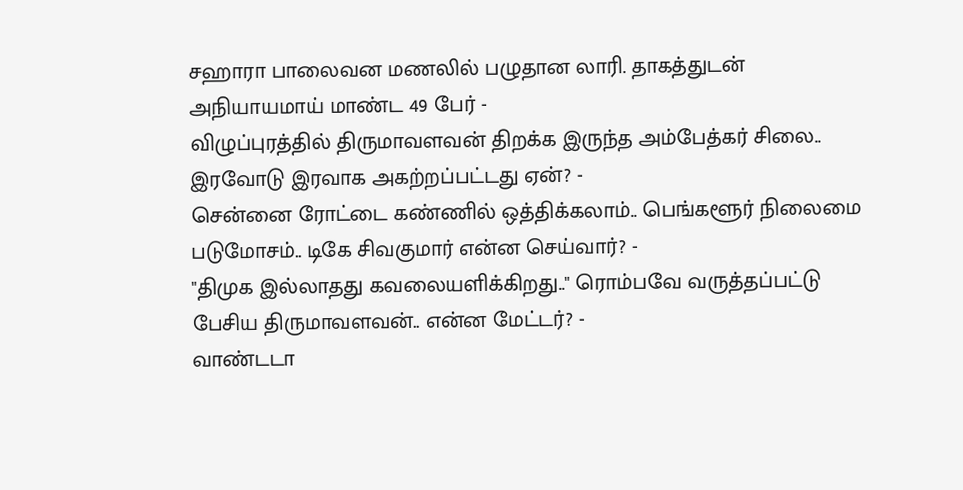சஹாரா பாலைவன மணலில் பழுதான லாரி. தாகத்துடன் அநியாயமாய் மாண்ட 49 பேர் -
விழுப்புரத்தில் திருமாவளவன் திறக்க இருந்த அம்பேத்கர் சிலை.. இரவோடு இரவாக அகற்றப்பட்டது ஏன்? -
சென்னை ரோட்டை கண்ணில் ஒத்திக்கலாம்.. பெங்களூர் நிலைமை படுமோசம்.. டிகே சிவகுமார் என்ன செய்வார்? -
"திமுக இல்லாதது கவலையளிக்கிறது.." ரொம்பவே வருத்தப்பட்டு பேசிய திருமாவளவன்.. என்ன மேட்டர்? -
வாண்டடா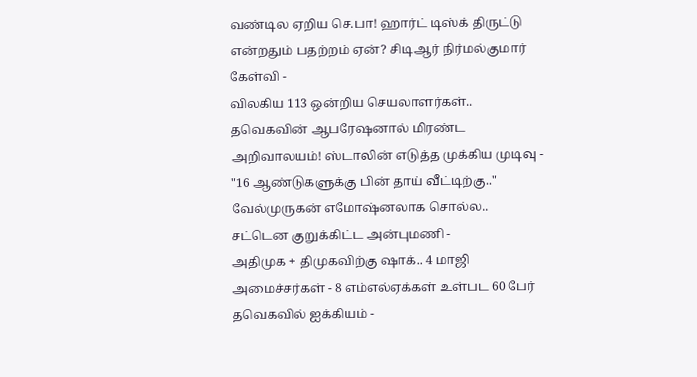வண்டில ஏறிய செ.பா! ஹார்ட் டிஸ்க் திருட்டு என்றதும் பதற்றம் ஏன்? சிடிஆர் நிர்மல்குமார் கேள்வி -
விலகிய 113 ஒன்றிய செயலாளர்கள்.. தவெகவின் ஆபரேஷனால் மிரண்ட அறிவாலயம்! ஸ்டாலின் எடுத்த முக்கிய முடிவு -
"16 ஆண்டுகளுக்கு பின் தாய் வீட்டிற்கு.." வேல்முருகன் எமோஷ்னலாக சொல்ல.. சட்டென குறுக்கிட்ட அன்புமணி -
அதிமுக + திமுகவிற்கு ஷாக்.. 4 மாஜி அமைச்சர்கள் - 8 எம்எல்ஏக்கள் உள்பட 60 பேர் தவெகவில் ஐக்கியம் -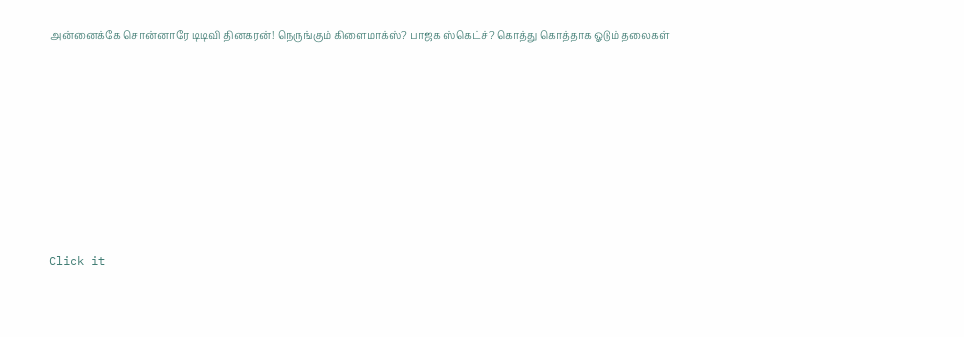அன்னைக்கே சொன்னாரே டிடிவி தினகரன்! நெருங்கும் கிளைமாக்ஸ்? பாஜக ஸ்கெட்ச்? கொத்து கொத்தாக ஓடும் தலைகள்












Click it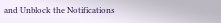and Unblock the Notifications